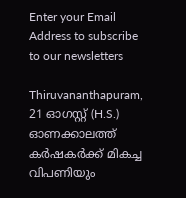Enter your Email Address to subscribe to our newsletters

Thiruvananthapuram, 21 ഓഗസ്റ്റ് (H.S.)
ഓണക്കാലത്ത് കർഷകർക്ക് മികച്ച വിപണിയും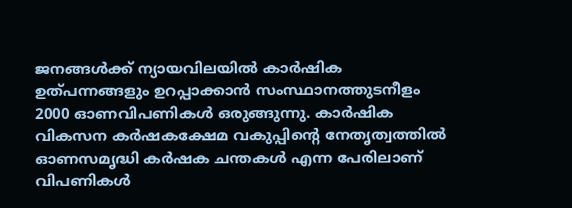ജനങ്ങൾക്ക് ന്യായവിലയിൽ കാർഷിക ഉത്പന്നങ്ങളും ഉറപ്പാക്കാൻ സംസ്ഥാനത്തുടനീളം 2000 ഓണവിപണികൾ ഒരുങ്ങുന്നു. കാർഷിക വികസന കർഷകക്ഷേമ വകുപ്പിൻ്റെ നേതൃത്വത്തിൽ ഓണസമൃദ്ധി കർഷക ചന്തകൾ എന്ന പേരിലാണ് വിപണികൾ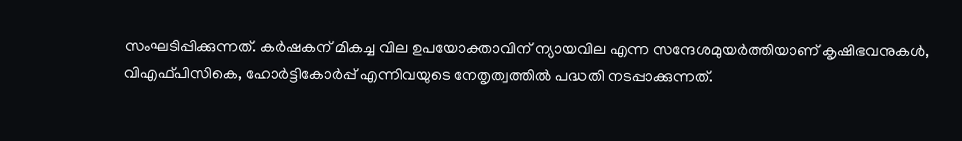സംഘടിപ്പിക്കുന്നത്. കർഷകന് മികച്ച വില ഉപയോക്താവിന് ന്യായവില എന്ന സന്ദേശമുയർത്തിയാണ് കൃഷിഭവനുകൾ, വിഎഫ്പിസികെ, ഹോർട്ടികോർപ്പ് എന്നിവയുടെ നേതൃത്വത്തിൽ പദ്ധതി നടപ്പാക്കുന്നത്.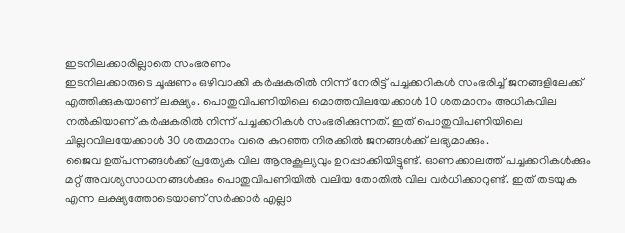ഇടനിലക്കാരില്ലാതെ സംഭരണം
ഇടനിലക്കാരുടെ ചൂഷണം ഒഴിവാക്കി കർഷകരിൽ നിന്ന് നേരിട്ട് പച്ചക്കറികൾ സംഭരിച്ച് ജനങ്ങളിലേക്ക് എത്തിക്കുകയാണ് ലക്ഷ്യം. പൊതുവിപണിയിലെ മൊത്തവിലയേക്കാൾ 10 ശതമാനം അധികവില നൽകിയാണ് കർഷകരിൽ നിന്ന് പച്ചക്കറികൾ സംഭരിക്കുന്നത്. ഇത് പൊതുവിപണിയിലെ ചില്ലറവിലയേക്കാൾ 30 ശതമാനം വരെ കുറഞ്ഞ നിരക്കിൽ ജനങ്ങൾക്ക് ലഭ്യമാക്കും.
ജൈവ ഉത്പന്നങ്ങൾക്ക് പ്രത്യേക വില ആനുകൂല്യവും ഉറപ്പാക്കിയിട്ടുണ്ട്. ഓണക്കാലത്ത് പച്ചക്കറികൾക്കും മറ്റ് അവശ്യസാധനങ്ങൾക്കും പൊതുവിപണിയിൽ വലിയ തോതിൽ വില വർധിക്കാറുണ്ട്. ഇത് തടയുക എന്ന ലക്ഷ്യത്തോടെയാണ് സർക്കാർ എല്ലാ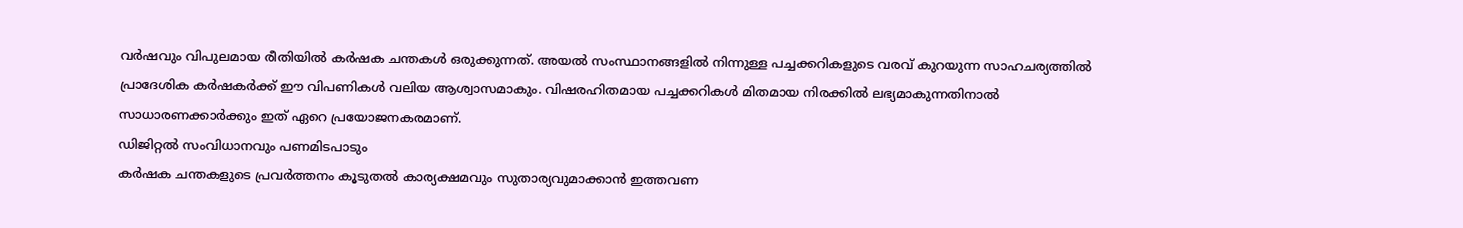വർഷവും വിപുലമായ രീതിയിൽ കർഷക ചന്തകൾ ഒരുക്കുന്നത്. അയൽ സംസ്ഥാനങ്ങളിൽ നിന്നുള്ള പച്ചക്കറികളുടെ വരവ് കുറയുന്ന സാഹചര്യത്തിൽ പ്രാദേശിക കർഷകർക്ക് ഈ വിപണികൾ വലിയ ആശ്വാസമാകും. വിഷരഹിതമായ പച്ചക്കറികൾ മിതമായ നിരക്കിൽ ലഭ്യമാകുന്നതിനാൽ സാധാരണക്കാർക്കും ഇത് ഏറെ പ്രയോജനകരമാണ്.
ഡിജിറ്റൽ സംവിധാനവും പണമിടപാടും
കർഷക ചന്തകളുടെ പ്രവർത്തനം കൂടുതൽ കാര്യക്ഷമവും സുതാര്യവുമാക്കാൻ ഇത്തവണ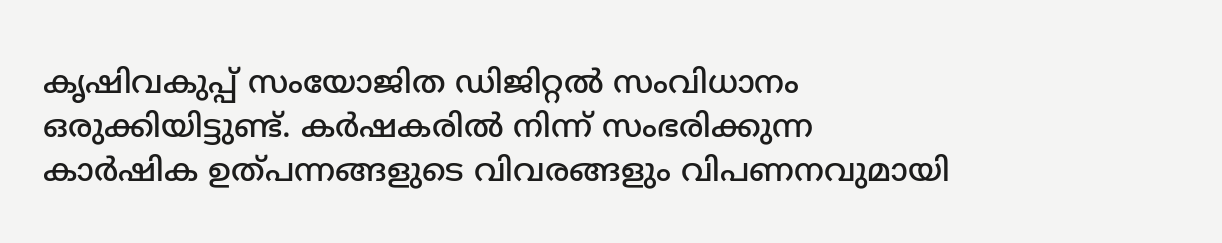കൃഷിവകുപ്പ് സംയോജിത ഡിജിറ്റൽ സംവിധാനം ഒരുക്കിയിട്ടുണ്ട്. കർഷകരിൽ നിന്ന് സംഭരിക്കുന്ന കാർഷിക ഉത്പന്നങ്ങളുടെ വിവരങ്ങളും വിപണനവുമായി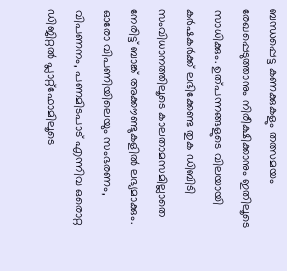ബന്ധപ്പെട്ട കണക്കുകളും തത്സമയം രേഖപ്പെടുത്താനും നിരീക്ഷിക്കാനും ഇതിലൂടെ സാധിക്കും. ഉത്പന്നങ്ങളുടെ വിലയായി കർഷകർക്ക് ലഭിക്കേണ്ട തുക ഡിബിടി സംവിധാനത്തിലൂടെ കാലതാമസമില്ലാതെ നേരിട്ട് ബാങ്ക് അക്കൗണ്ടുകളിൽ ലഭ്യമാക്കും. ഓരോ വിപണിയിലെയും സംഭരണം, വിപണനം, പണമിടപാട് എന്നിവ ഒരൊറ്റ ഡിജിറ്റൽ പ്ലാറ്റ്ഫോമിലൂടെ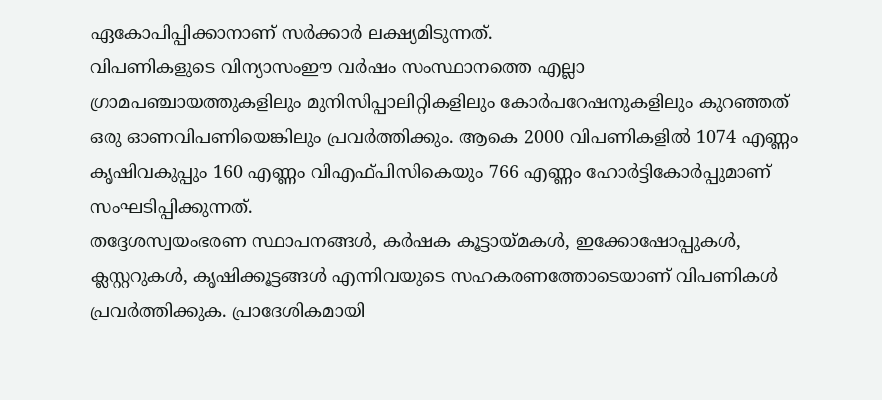ഏകോപിപ്പിക്കാനാണ് സർക്കാർ ലക്ഷ്യമിടുന്നത്.
വിപണികളുടെ വിന്യാസംഈ വർഷം സംസ്ഥാനത്തെ എല്ലാ ഗ്രാമപഞ്ചായത്തുകളിലും മുനിസിപ്പാലിറ്റികളിലും കോർപറേഷനുകളിലും കുറഞ്ഞത് ഒരു ഓണവിപണിയെങ്കിലും പ്രവർത്തിക്കും. ആകെ 2000 വിപണികളിൽ 1074 എണ്ണം കൃഷിവകുപ്പും 160 എണ്ണം വിഎഫ്പിസികെയും 766 എണ്ണം ഹോർട്ടികോർപ്പുമാണ് സംഘടിപ്പിക്കുന്നത്.
തദ്ദേശസ്വയംഭരണ സ്ഥാപനങ്ങൾ, കർഷക കൂട്ടായ്മകൾ, ഇക്കോഷോപ്പുകൾ, ക്ലസ്റ്ററുകൾ, കൃഷിക്കൂട്ടങ്ങൾ എന്നിവയുടെ സഹകരണത്തോടെയാണ് വിപണികൾ പ്രവർത്തിക്കുക. പ്രാദേശികമായി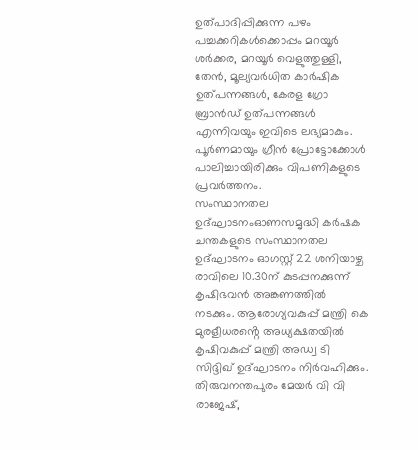ഉത്പാദിപ്പിക്കുന്ന പഴം പച്ചക്കറികൾക്കൊപ്പം മറയൂർ ശർക്കര, മറയൂർ വെളുത്തുള്ളി, തേൻ, മൂല്യവർധിത കാർഷിക ഉത്പന്നങ്ങൾ, കേരള ഗ്രോ ബ്രാൻഡ് ഉത്പന്നങ്ങൾ എന്നിവയും ഇവിടെ ലഭ്യമാകും. പൂർണമായും ഗ്രീൻ പ്രോട്ടോക്കോൾ പാലിച്ചായിരിക്കും വിപണികളുടെ പ്രവർത്തനം.
സംസ്ഥാനതല ഉദ്ഘാടനംഓണസമൃദ്ധി കർഷക ചന്തകളുടെ സംസ്ഥാനതല ഉദ്ഘാടനം ഓഗസ്റ്റ് 22 ശനിയാഴ്ച രാവിലെ 10.30ന് കുടപ്പനക്കുന്ന് കൃഷിഭവൻ അങ്കണത്തിൽ നടക്കും. ആരോഗ്യവകുപ്പ് മന്ത്രി കെ മുരളീധരൻ്റെ അധ്യക്ഷതയിൽ കൃഷിവകുപ്പ് മന്ത്രി അഡ്വ ടി സിദ്ദിഖ് ഉദ്ഘാടനം നിർവഹിക്കും. തിരുവനന്തപുരം മേയർ വി വി രാജേഷ്,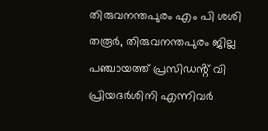തിരുവനന്തപുരം എം പി ശശി തരൂർ, തിരുവനന്തപുരം ജില്ല പഞ്ചായത്ത് പ്രസിഡൻ്റ് വി പ്രിയദർശിനി എന്നിവർ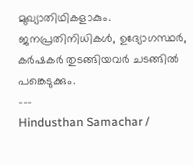മുഖ്യാതിഥികളാകും. ജനപ്രതിനിധികൾ, ഉദ്യോഗസ്ഥർ, കർഷകർ തുടങ്ങിയവർ ചടങ്ങിൽ പങ്കെടുക്കും.
---
Hindusthan Samachar /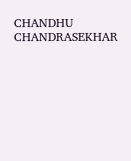CHANDHU CHANDRASEKHAR